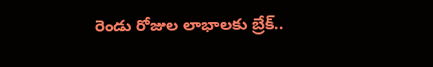రెండు రోజుల లాభాలకు బ్రేక్..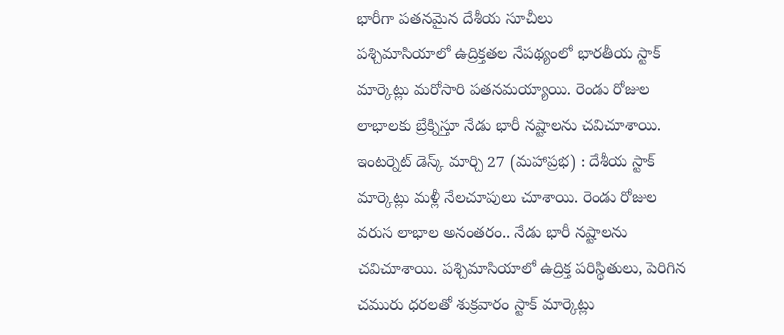భారీగా పతనమైన దేశీయ సూచీలు
పశ్చిమాసియాలో ఉద్రిక్తతల నేపథ్యంలో భారతీయ స్టాక్ మార్కెట్లు మరోసారి పతనమయ్యాయి. రెండు రోజుల లాభాలకు బ్రేక్నిస్తూ నేడు భారీ నష్టాలను చవిచూశాయి. ఇంటర్నెట్ డెస్క్ మార్చి 27 (మహాప్రభ) : దేశీయ స్టాక్ మార్కెట్లు మళ్లీ నేలచూపులు చూశాయి. రెండు రోజుల వరుస లాభాల అనంతరం.. నేడు భారీ నష్టాలను చవిచూశాయి. పశ్చిమాసియాలో ఉద్రిక్త పరిస్థితులు, పెరిగిన చమురు ధరలతో శుక్రవారం స్టాక్ మార్కెట్లు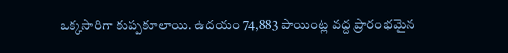ఒక్కసారిగా కుప్పకూలాయి. ఉదయం 74,883 పాయింట్ల వద్ద ప్రారంభమైన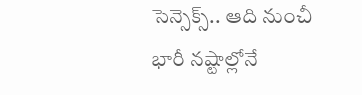సెన్సెక్స్.. ఆది నుంచీ భారీ నష్టాల్లోనే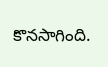కొనసాగింది.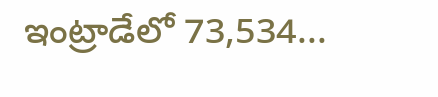ఇంట్రాడేలో 73,534...